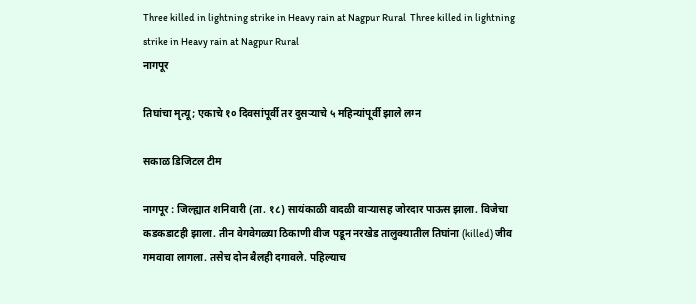Three killed in lightning strike in Heavy rain at Nagpur Rural  Three killed in lightning strike in Heavy rain at Nagpur Rural
नागपूर

तिघांचा मृत्यू; एकाचे १० दिवसांपूर्वी तर दुसऱ्याचे ५ महिन्यांपूर्वी झाले लग्न

सकाळ डिजिटल टीम

नागपूर : जिल्ह्यात शनिवारी (ता. १८) सायंकाळी वादळी वाऱ्यासह जोरदार पाऊस झाला. विजेचा कडकडाटही झाला. तीन वेगवेगळ्या ठिकाणी वीज पडून नरखेड तालुक्यातील तिघांना (killed) जीव गमवावा लागला. तसेच दोन बैलही दगावले. पहिल्याच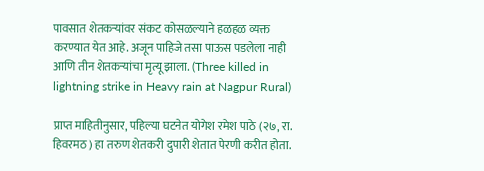पावसात शेतकऱ्यांवर संकट कोसळल्याने हळहळ व्यक्त करण्यात येत आहे. अजून पाहिजे तसा पाऊस पडलेला नाही आणि तीन शेतकऱ्यांचा मृत्यू झाला. (Three killed in lightning strike in Heavy rain at Nagpur Rural)

प्राप्त माहितीनुसार, पहिल्या घटनेत योगेश रमेश पाठे (२७, रा. हिवरमठ) हा तरुण शेतकरी दुपारी शेतात पेरणी करीत होता.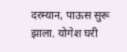दरम्यान, पाऊस सुरू झाला. योगेश घरी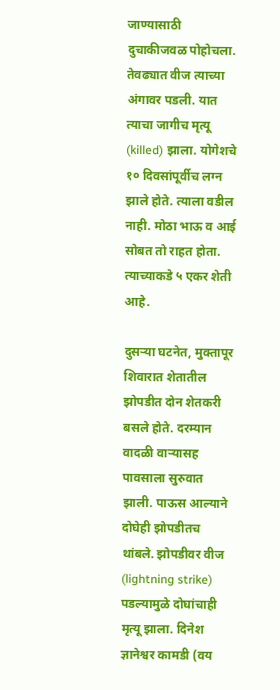जाण्यासाठी दुचाकीजवळ पोहोचला. तेवढ्यात वीज त्याच्या अंगावर पडली. यात त्याचा जागीच मृत्यू (killed) झाला. योगेशचे १० दिवसांपूर्वीच लग्न झाले होते. त्याला वडील नाही. मोठा भाऊ व आई सोबत तो राहत होता. त्याच्याकडे ५ एकर शेती आहे.

दुसऱ्या घटनेत, मुक्तापूर शिवारात शेतातील झोपडीत दोन शेतकरी बसले होते. दरम्यान वादळी वाऱ्यासह पावसाला सुरुवात झाली. पाऊस आल्याने दोघेही झोपडीतच थांबले. झोपडीवर वीज (lightning strike) पडल्यामुळे दोघांचाही मृत्यू झाला. दिनेश ज्ञानेश्वर कामडी (वय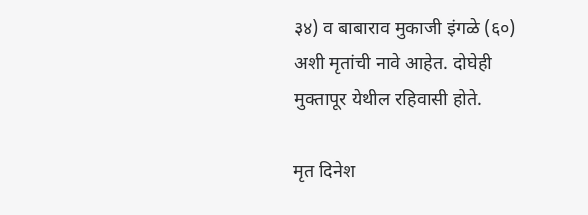३४) व बाबाराव मुकाजी इंगळे (६०) अशी मृतांची नावे आहेत. दोघेही मुक्तापूर येथील रहिवासी होते.

मृत दिनेश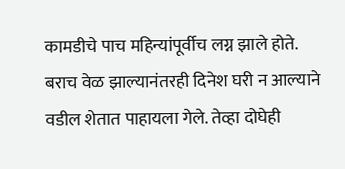कामडीचे पाच महिन्यांपूर्वीच लग्न झाले होते. बराच वेळ झाल्यानंतरही दिनेश घरी न आल्याने वडील शेतात पाहायला गेले. तेव्हा दोघेही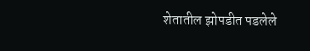शेतातील झोपडीत पडलेले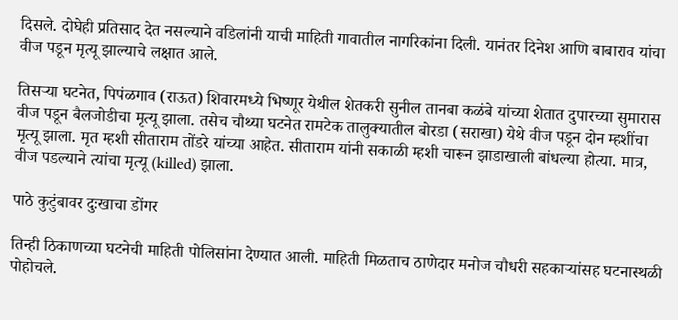दिसले. दोघेही प्रतिसाद देत नसल्याने वडिलांनी याची माहिती गावातील नागरिकांना दिली. यानंतर दिनेश आणि बाबाराव यांचा वीज पडून मृत्यू झाल्याचे लक्षात आले.

तिसऱ्या घटनेत, पिपंळगाव (राऊत) शिवारमध्ये भिष्णूर येथील शेतकरी सुनील तानबा कळंबे यांच्या शेतात दुपारच्या सुमारास वीज पडून बैलजोडीचा मृत्यू झाला. तसेच चौथ्या घटनेत रामटेक तालुक्यातील बोरडा (सराखा) येथे वीज पडून दोन म्हशींचा मृत्यू झाला. मृत म्हशी सीताराम तोंडरे यांच्या आहेत. सीताराम यांनी सकाळी म्हशी चारून झाडाखाली बांधल्या होत्या. मात्र, वीज पडल्याने त्यांचा मृत्यू (killed) झाला.

पाठे कुटुंबावर दुःखाचा डोंगर

तिन्ही ठिकाणच्या घटनेची माहिती पोलिसांना देण्यात आली. माहिती मिळताच ठाणेदार मनोज चौधरी सहकाऱ्यांसह घटनास्थळी पोहोचले.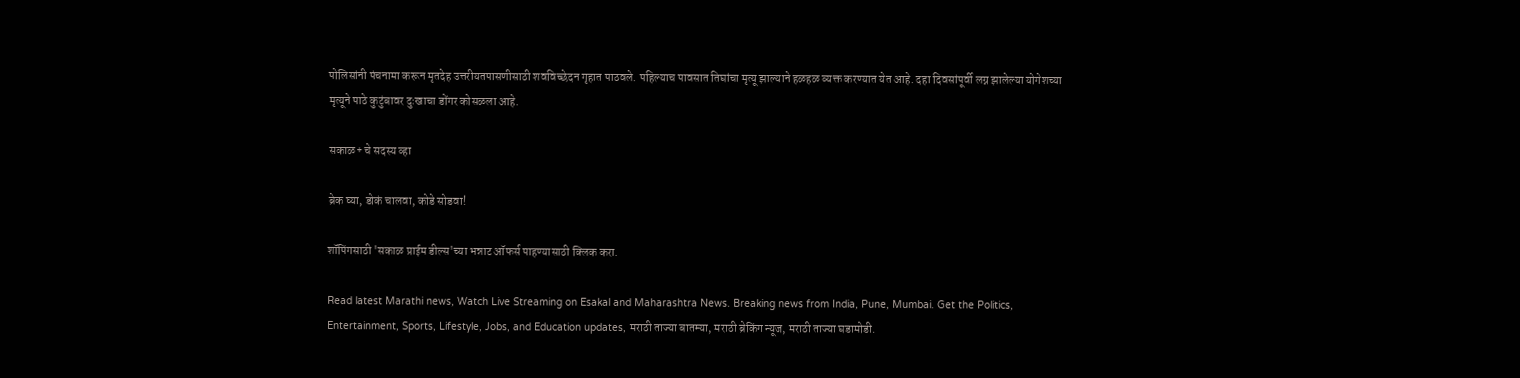पोलिसांनी पंचनामा करून मृतदेह उत्तरीयतपासणीसाठी शवविच्छेदन गृहात पाठवले. पहिल्याच पावसात तिघांचा मृत्यू झाल्याने हळहळ व्यक्त करण्यात येत आहे. दहा दिवसांपूर्वी लग्न झालेल्या योगेशच्या मृत्यूने पाठे कुटुंबावर दुःखाचा डोंगर कोसळला आहे.

सकाळ+ चे सदस्य व्हा

ब्रेक घ्या, डोकं चालवा, कोडे सोडवा!

शॉपिंगसाठी 'सकाळ प्राईम डील्स'च्या भन्नाट ऑफर्स पाहण्यासाठी क्लिक करा.

Read latest Marathi news, Watch Live Streaming on Esakal and Maharashtra News. Breaking news from India, Pune, Mumbai. Get the Politics, Entertainment, Sports, Lifestyle, Jobs, and Education updates, मराठी ताज्या बातम्या, मराठी ब्रेकिंग न्यूज, मराठी ताज्या घडामोडी.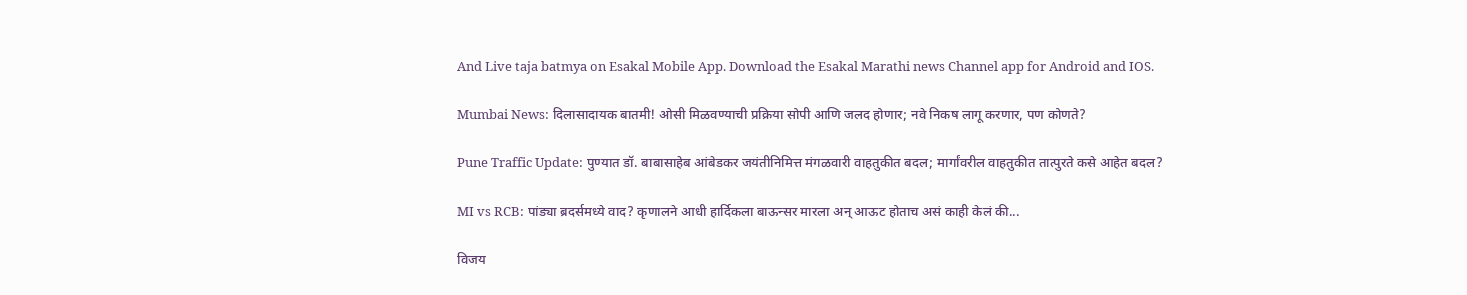And Live taja batmya on Esakal Mobile App. Download the Esakal Marathi news Channel app for Android and IOS.

Mumbai News: दिलासादायक बातमी! ओसी मिळवण्याची प्रक्रिया सोपी आणि जलद होणार; नवे निकष लागू करणार, पण कोणते?

Pune Traffic Update: पुण्यात डॉ. बाबासाहेब आंबेडकर जयंतीनिमित्त मंगळवारी वाहतुकीत बदल; मार्गांवरील वाहतुकीत तात्पुरते कसे आहेत बदल?

MI vs RCB: पांड्या ब्रदर्समध्ये वाद? कृणालने आधी हार्दिकला बाऊन्सर मारला अन् आऊट होताच असं काही केलं की...

विजय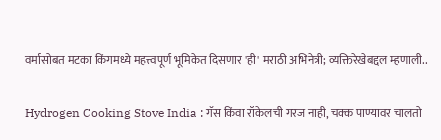वर्मासोबत मटका किंगमध्ये महत्त्वपूर्ण भूमिकेत दिसणार 'ही' मराठी अभिनेत्री; व्यक्तिरेखेबद्दल म्हणाली..

Hydrogen Cooking Stove India : गॅस किंवा रॉकेलची गरज नाही, चक्क पाण्यावर चालतो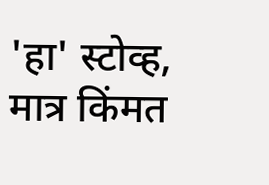'हा' स्टोव्ह, मात्र किंमत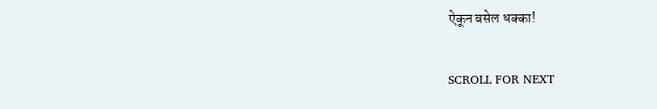ऐकून बसेल धक्का!

SCROLL FOR NEXT